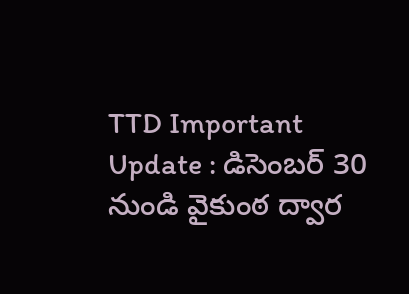TTD Important Update : డిసెంబ‌ర్ 30 నుండి వైకుంఠ ద్వార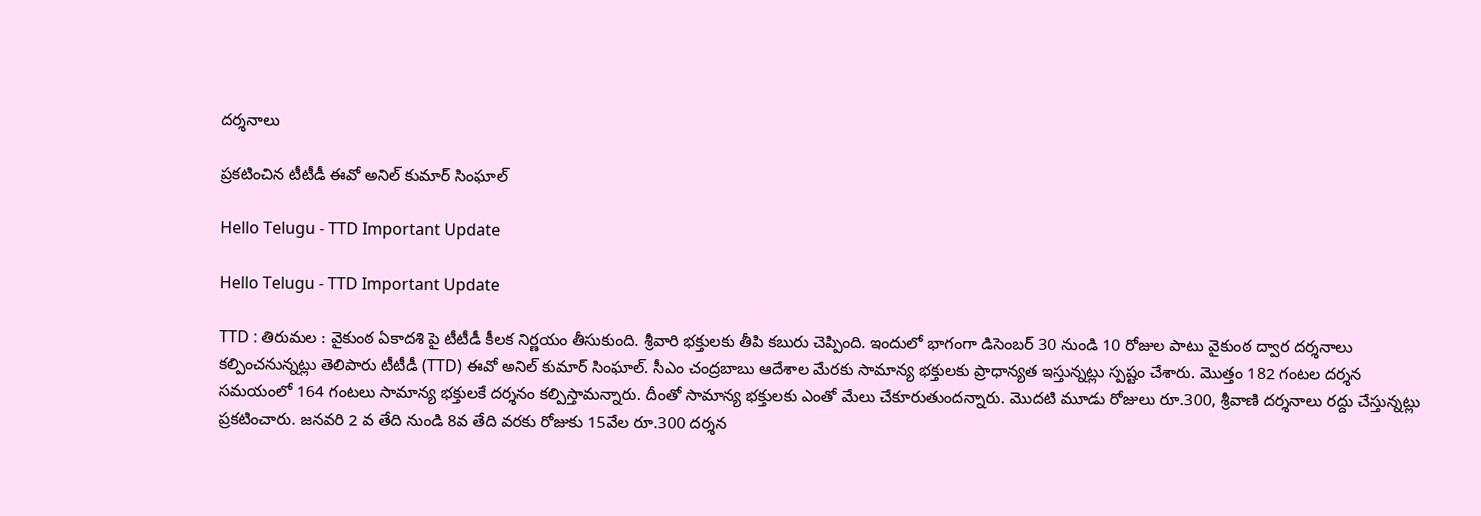ద‌ర్శ‌నాలు

ప్ర‌క‌టించిన టీటీడీ ఈవో అనిల్ కుమార్ సింఘాల్

Hello Telugu - TTD Important Update

Hello Telugu - TTD Important Update

TTD : తిరుమ‌ల : వైకుంఠ ఏకాదశి పై టీటీడీ కీలక నిర్ణయం తీసుకుంది. శ్రీ‌వారి భ‌క్తుల‌కు తీపి క‌బురు చెప్పింది. ఇందులో భాగంగా డిసెంబర్ 30 నుండి 10 రోజుల పాటు వైకుంఠ ద్వార దర్శనాలు క‌ల్పించ‌నున్న‌ట్లు తెలిపారు టీటీడీ (TTD) ఈవో అనిల్ కుమార్ సింఘాల్. సీఎం చంద్రబాబు ఆదేశాల మేరకు సామాన్య భక్తులకు ప్రాధాన్యత ఇస్తున్న‌ట్లు స్ప‌ష్టం చేశారు. మొత్తం 182 గంటల దర్శన సమయంలో 164 గంటలు సామాన్య భక్తులకే దర్శనం క‌ల్పిస్తామ‌న్నారు. దీంతో సామాన్య భక్తులకు ఎంతో మేలు చేకూరుతుంద‌న్నారు. మొదటి మూడు రోజులు రూ.300, శ్రీవాణి దర్శనాలు రద్దు చేస్తున్న‌ట్లు ప్ర‌క‌టించారు. జనవరి 2 వ తేది నుండి 8వ తేది వరకు రోజుకు 15వేల రూ.300 దర్శన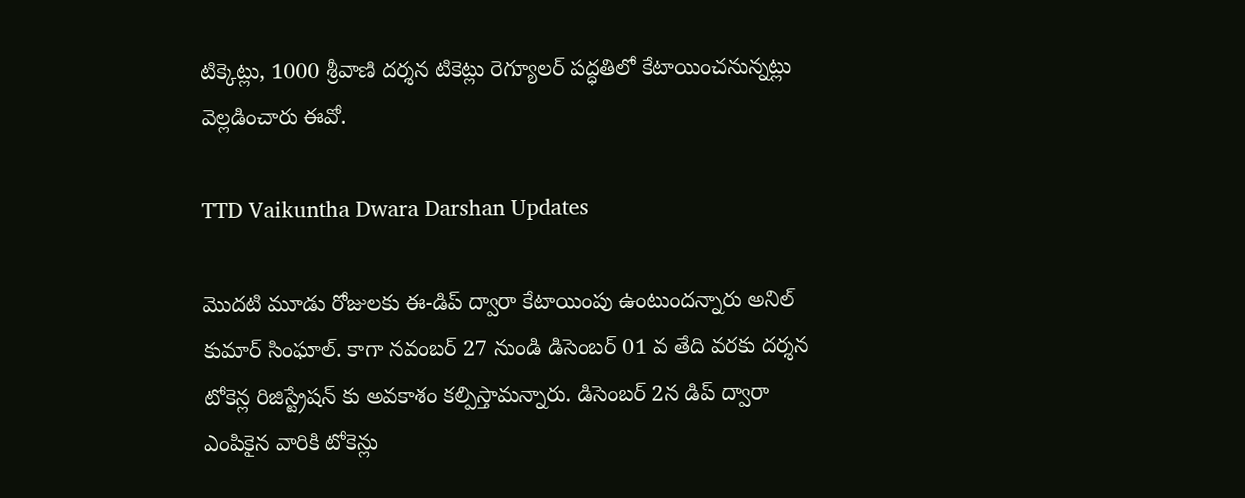టిక్కెట్లు, 1000 శ్రీవాణి దర్శన టికెట్లు రెగ్యూలర్ పద్ధతిలో కేటాయించ‌నున్న‌ట్లు వెల్ల‌డించారు ఈవో.

TTD Vaikuntha Dwara Darshan Updates

మొదటి మూడు రోజులకు ఈ-డిప్ ద్వారా కేటాయింపు ఉంటుంద‌న్నారు అనిల్ కుమార్ సింఘాల్. కాగా నవంబర్ 27 నుండి డిసెంబర్ 01 వ తేది వరకు దర్శన టోకెన్ల రిజిస్ట్రేషన్ కు అవకాశం క‌ల్పిస్తామ‌న్నారు. డిసెంబర్ 2న డిప్ ద్వారా ఎంపికైన వారికి టోకెన్లు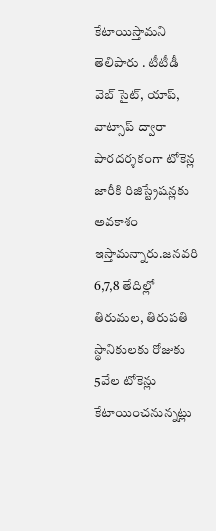కేటాయిస్తామ‌ని తెలిపారు . టీటీడీ వెబ్ సైట్, యాప్, వాట్సాప్ ద్వారా పారదర్శకంగా టోకెన్ల జారీకి రిజిస్ట్రేషన్లకు అవకాశం ఇస్తామ‌న్నారు.జనవరి 6,7,8 తేదిల్లో తిరుమల, తిరుపతి స్థానికులకు రోజుకు 5వేల టోకెన్లు కేటాయించ‌నున్న‌ట్లు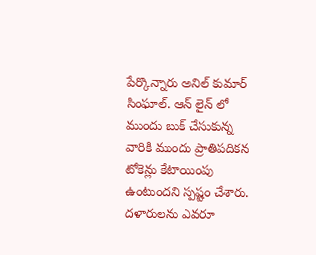పేర్కొన్నారు అనిల్ కుమార్ సింఘాల్. ఆన్ లైన్ లో ముందు బుక్ చేసుకున్న వారికి ముందు ప్రాతిపదికన టోకెన్లు కేటాయింపు ఉంటుంద‌ని స్ప‌ష్టం చేశారు. ద‌ళారుల‌ను ఎవ‌రూ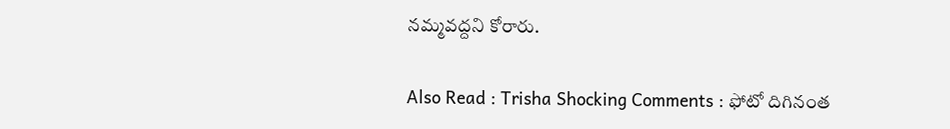న‌మ్మ‌వ‌ద్ద‌ని కోరారు.

Also Read : Trisha Shocking Comments : ఫోటో దిగినంత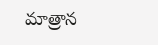మాత్రాన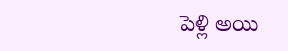పెళ్లి అయి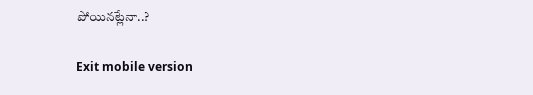పోయిన‌ట్లేనా..?

Exit mobile version